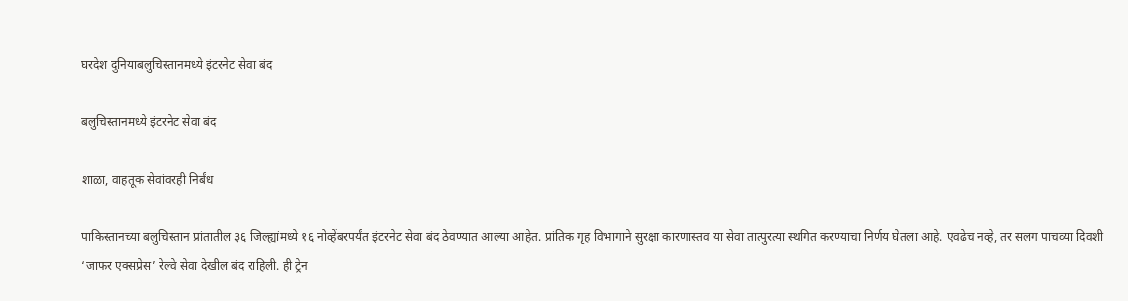घरदेश दुनियाबलुचिस्तानमध्ये इंटरनेट सेवा बंद

बलुचिस्तानमध्ये इंटरनेट सेवा बंद

शाळा, वाहतूक सेवांवरही निर्बंध

पाकिस्तानच्या बलुचिस्तान प्रांतातील ३६ जिल्ह्यांमध्ये १६ नोव्हेंबरपर्यंत इंटरनेट सेवा बंद ठेवण्यात आल्या आहेत. प्रांतिक गृह विभागाने सुरक्षा कारणास्तव या सेवा तात्पुरत्या स्थगित करण्याचा निर्णय घेतला आहे. एवढेच नव्हे, तर सलग पाचव्या दिवशी ‘जाफर एक्सप्रेस’ रेल्वे सेवा देखील बंद राहिली. ही ट्रेन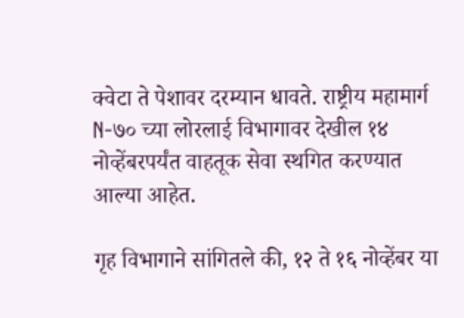क्वेटा ते पेशावर दरम्यान धावते. राष्ट्रीय महामार्ग N-७० च्या लोरलाई विभागावर देखील १४ नोव्हेंबरपर्यंत वाहतूक सेवा स्थगित करण्यात आल्या आहेत.

गृह विभागाने सांगितले की, १२ ते १६ नोव्हेंबर या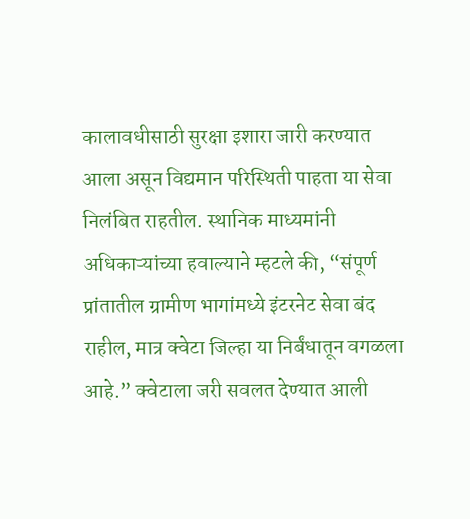कालावधीसाठी सुरक्षा इशारा जारी करण्यात आला असून विद्यमान परिस्थिती पाहता या सेवा निलंबित राहतील. स्थानिक माध्यमांनी अधिकाऱ्यांच्या हवाल्याने म्हटले की, “संपूर्ण प्रांतातील ग्रामीण भागांमध्ये इंटरनेट सेवा बंद राहील, मात्र क्वेटा जिल्हा या निर्बंधातून वगळला आहे.” क्वेटाला जरी सवलत देण्यात आली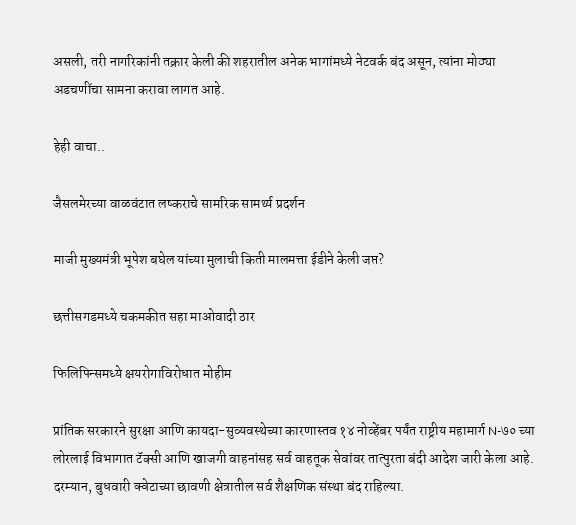असली, तरी नागरिकांनी तक्रार केली की शहरातील अनेक भागांमध्ये नेटवर्क बंद असून, त्यांना मोठ्या अडचणींचा सामना करावा लागत आहे.

हेही वाचा..

जैसलमेरच्या वाळवंटात लष्कराचे सामरिक सामर्थ्य प्रदर्शन

माजी मुख्यमंत्री भूपेश बघेल यांच्या मुलाची किती मालमत्ता ईडीने केली जप्त?

छत्तीसगडमध्ये चकमकीत सहा माओवादी ठार

फिलिपिन्समध्ये क्षयरोगाविरोधात मोहीम

प्रांतिक सरकारने सुरक्षा आणि कायदा-सुव्यवस्थेच्या कारणास्तव १४ नोव्हेंबर पर्यंत राष्ट्रीय महामार्ग N-७० च्या लोरलाई विभागात टॅक्सी आणि खाजगी वाहनांसह सर्व वाहतूक सेवांवर तात्पुरता बंदी आदेश जारी केला आहे. दरम्यान, बुधवारी क्वेटाच्या छावणी क्षेत्रातील सर्व शैक्षणिक संस्था बंद राहिल्या.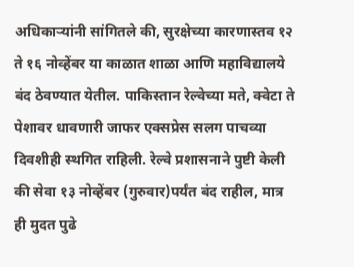अधिकाऱ्यांनी सांगितले की, सुरक्षेच्या कारणास्तव १२ ते १६ नोव्हेंबर या काळात शाळा आणि महाविद्यालये बंद ठेवण्यात येतील. पाकिस्तान रेल्वेच्या मते, क्वेटा ते पेशावर धावणारी जाफर एक्सप्रेस सलग पाचव्या दिवशीही स्थगित राहिली. रेल्वे प्रशासनाने पुष्टी केली की सेवा १३ नोव्हेंबर (गुरुवार)पर्यंत बंद राहील, मात्र ही मुदत पुढे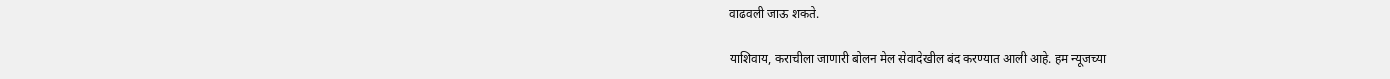वाढवली जाऊ शकते.

याशिवाय, कराचीला जाणारी बोलन मेल सेवादेखील बंद करण्यात आली आहे. हम न्यूजच्या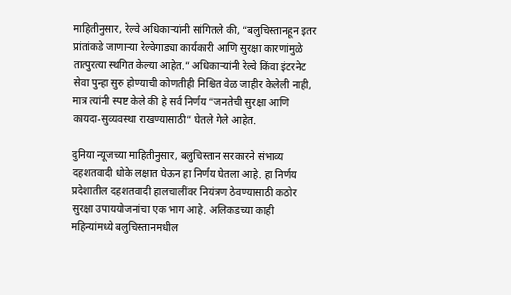माहितीनुसार, रेल्वे अधिकाऱ्यांनी सांगितले की, “बलुचिस्तानहून इतर प्रांतांकडे जाणाऱ्या रेल्वेगाड्या कार्यकारी आणि सुरक्षा कारणांमुळे तात्पुरत्या स्थगित केल्या आहेत.” अधिकाऱ्यांनी रेल्वे किंवा इंटरनेट सेवा पुन्हा सुरु होण्याची कोणतीही निश्चित वेळ जाहीर केलेली नाही, मात्र त्यांनी स्पष्ट केले की हे सर्व निर्णय “जनतेची सुरक्षा आणि कायदा-सुव्यवस्था राखण्यासाठी” घेतले गेले आहेत.

दुनिया न्यूजच्या माहितीनुसार, बलुचिस्तान सरकारने संभाव्य दहशतवादी धोके लक्षात घेऊन हा निर्णय घेतला आहे. हा निर्णय प्रदेशातील दहशतवादी हालचालींवर नियंत्रण ठेवण्यासाठी कठोर सुरक्षा उपाययोजनांचा एक भाग आहे. अलिकडच्या काही महिन्यांमध्ये बलुचिस्तानमधील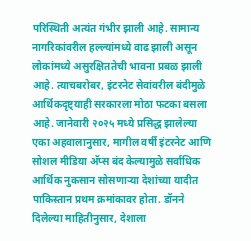परिस्थिती अत्यंत गंभीर झाली आहे. सामान्य नागरिकांवरील हल्ल्यांमध्ये वाढ झाली असून लोकांमध्ये असुरक्षिततेची भावना प्रबळ झाली आहे. त्याचबरोबर, इंटरनेट सेवांवरील बंदीमुळे आर्थिकदृष्ट्याही सरकारला मोठा फटका बसला आहे. जानेवारी २०२५ मध्ये प्रसिद्ध झालेल्या एका अहवालानुसार, मागील वर्षी इंटरनेट आणि सोशल मीडिया अ‍ॅप्स बंद केल्यामुळे सर्वाधिक आर्थिक नुकसान सोसणाऱ्या देशांच्या यादीत पाकिस्तान प्रथम क्रमांकावर होता. डॉनने दिलेल्या माहितीनुसार, देशाला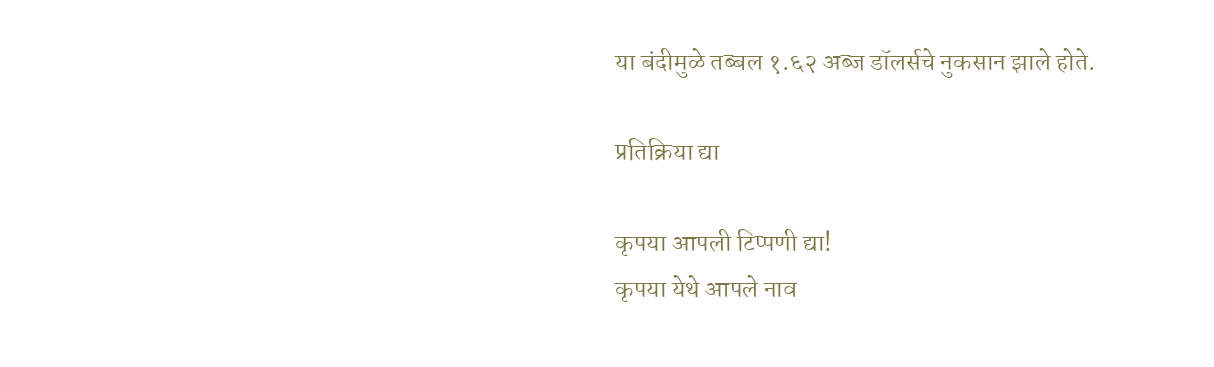या बंदीमुळे तब्बल १.६२ अब्ज डॉलर्सचे नुकसान झाले होते.

प्रतिक्रिया द्या

कृपया आपली टिप्पणी द्या!
कृपया येथे आपले नाव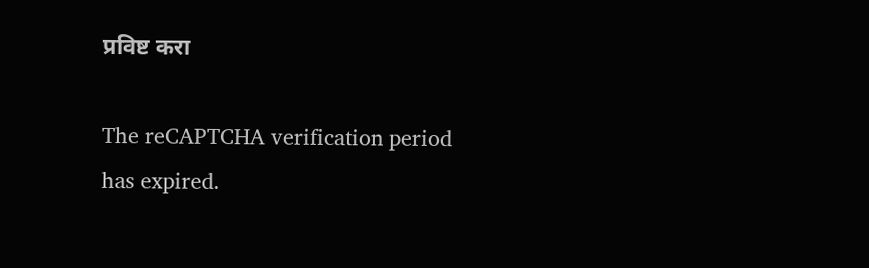प्रविष्ट करा

The reCAPTCHA verification period has expired.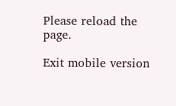Please reload the page.

Exit mobile version